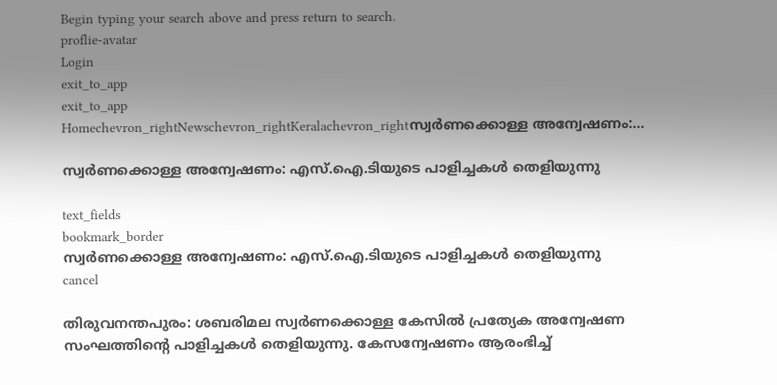Begin typing your search above and press return to search.
proflie-avatar
Login
exit_to_app
exit_to_app
Homechevron_rightNewschevron_rightKeralachevron_rightസ്വർണക്കൊള്ള അന്വേഷണം:...

സ്വർണക്കൊള്ള അന്വേഷണം: എസ്.ഐ.ടിയുടെ പാളിച്ചകൾ തെളിയുന്നു

text_fields
bookmark_border
സ്വർണക്കൊള്ള അന്വേഷണം: എസ്.ഐ.ടിയുടെ പാളിച്ചകൾ തെളിയുന്നു
cancel

തിരുവനന്തപുരം: ശബരിമല സ്വർണക്കൊള്ള കേസിൽ പ്രത്യേക അന്വേഷണ സംഘത്തിന്‍റെ പാളിച്ചകൾ തെളിയുന്നു. കേസന്വേഷണം ആരംഭിച്ച്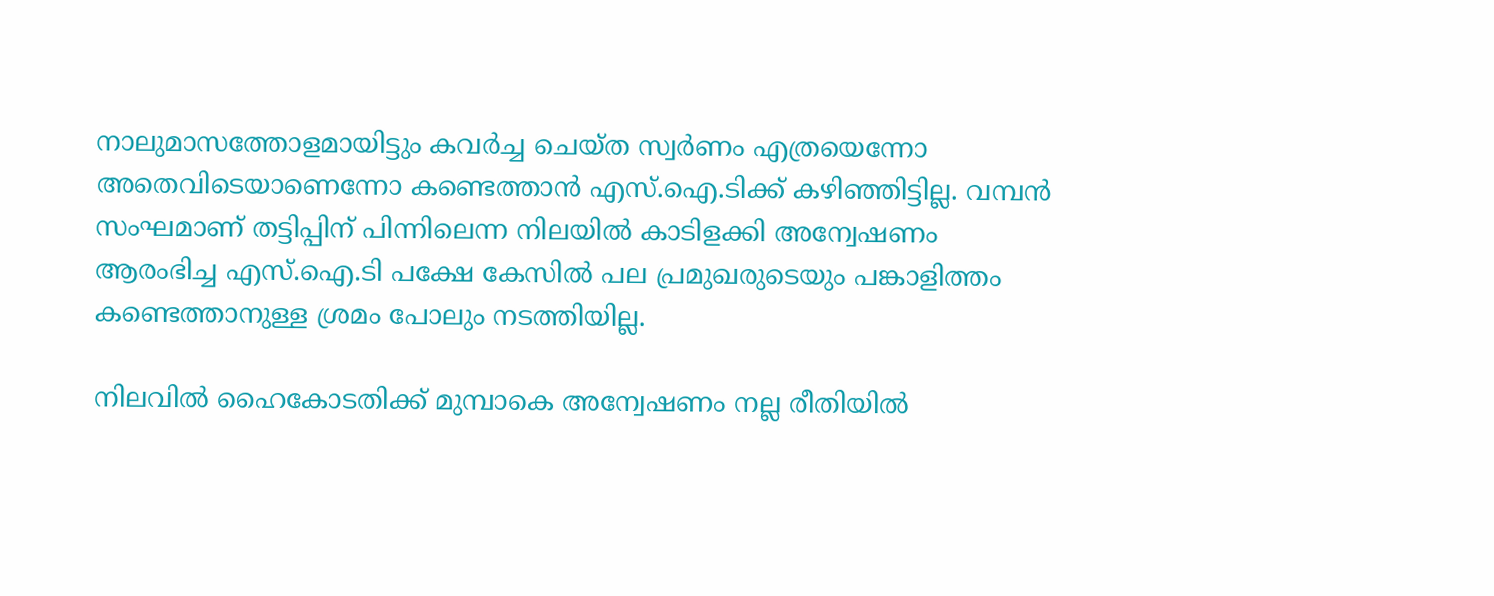നാലുമാസത്തോളമായിട്ടും കവർച്ച ചെയ്ത സ്വർണം എത്രയെന്നോ അതെവിടെയാണെന്നോ കണ്ടെത്താൻ എസ്.ഐ.ടിക്ക് കഴിഞ്ഞിട്ടില്ല. വമ്പൻ സംഘമാണ് തട്ടിപ്പിന് പിന്നിലെന്ന നിലയിൽ കാടിളക്കി അന്വേഷണം ആരംഭിച്ച എസ്.ഐ.ടി പക്ഷേ കേസിൽ പല പ്രമുഖരുടെയും പങ്കാളിത്തം കണ്ടെത്താനുള്ള ശ്രമം പോലും നടത്തിയില്ല.

നിലവിൽ ഹൈകോടതിക്ക് മുമ്പാകെ അന്വേഷണം നല്ല രീതിയിൽ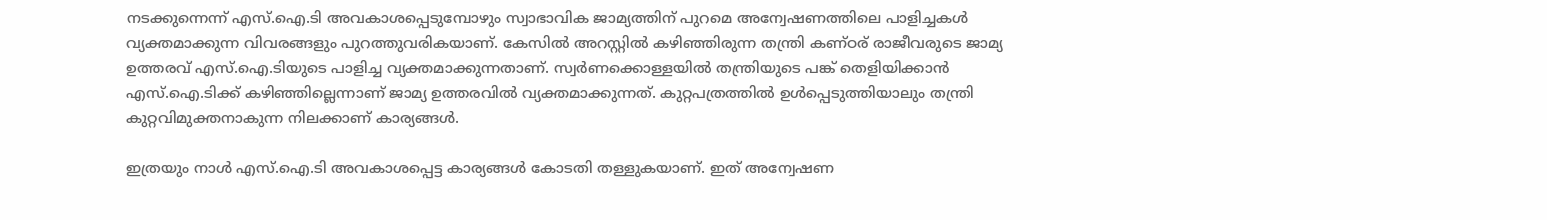നടക്കുന്നെന്ന് എസ്.ഐ.ടി അവകാശപ്പെടുമ്പോഴും സ്വാഭാവിക ജാമ്യത്തിന് പുറമെ അന്വേഷണത്തിലെ പാളിച്ചകൾ വ്യക്തമാക്കുന്ന വിവരങ്ങളും പുറത്തുവരികയാണ്. കേസിൽ അറസ്റ്റിൽ കഴിഞ്ഞിരുന്ന തന്ത്രി കണ്ഠര് രാജീവരുടെ ജാമ്യ ഉത്തരവ് എസ്.ഐ.ടിയുടെ പാളിച്ച വ്യക്തമാക്കുന്നതാണ്. സ്വർണക്കൊള്ളയിൽ തന്ത്രിയുടെ പങ്ക് തെളിയിക്കാൻ എസ്.ഐ.ടിക്ക് കഴിഞ്ഞില്ലെന്നാണ് ജാമ്യ ഉത്തരവിൽ വ്യക്തമാക്കുന്നത്. കുറ്റപത്രത്തിൽ ഉൾപ്പെടുത്തിയാലും തന്ത്രി കുറ്റവിമുക്തനാകുന്ന നിലക്കാണ് കാര്യങ്ങൾ.

ഇത്രയും നാൾ എസ്.ഐ.ടി അവകാശപ്പെട്ട കാര്യങ്ങൾ കോടതി തള്ളുകയാണ്. ഇത് അന്വേഷണ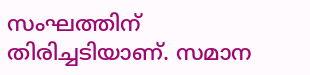സംഘത്തിന് തിരിച്ചടിയാണ്. സമാന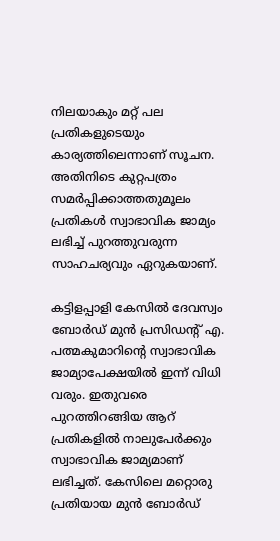നിലയാകും മറ്റ് പല പ്രതികളുടെയും കാര്യത്തിലെന്നാണ് സൂചന. അതിനിടെ കുറ്റപത്രം സമർപ്പിക്കാത്തതുമൂലം പ്രതികൾ സ്വാഭാവിക ജാമ്യം ലഭിച്ച് പുറത്തുവരുന്ന സാഹചര്യവും ഏറുകയാണ്.

കട്ടിളപ്പാളി കേസിൽ ദേവസ്വം ബോർഡ് മുൻ പ്രസിഡന്‍റ് എ. പത്മകുമാറിന്‍റെ സ്വാഭാവിക ജാമ്യാപേക്ഷയിൽ ഇന്ന് വിധി വരും. ഇതുവരെ പുറത്തിറങ്ങിയ ആറ് പ്രതികളിൽ നാലുപേർക്കും സ്വാഭാവിക ജാമ്യമാണ് ലഭിച്ചത്. കേസിലെ മറ്റൊരു പ്രതിയായ മുൻ ബോർഡ്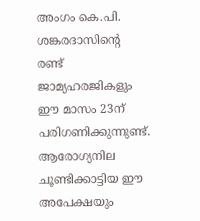അംഗം കെ.പി. ശങ്കരദാസിന്‍റെ രണ്ട് ജാമ്യഹരജികളും ഈ മാസം 23ന് പരിഗണിക്കുന്നുണ്ട്. ആരോഗ്യനില ചൂണ്ടിക്കാട്ടിയ ഈ അപേക്ഷയും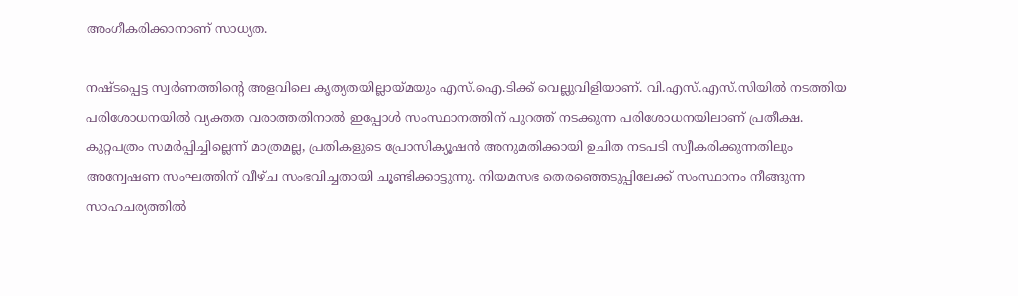അംഗീകരിക്കാനാണ് സാധ്യത.

നഷ്ടപ്പെട്ട സ്വർണത്തിന്‍റെ അളവിലെ കൃത്യതയില്ലായ്മയും എസ്.ഐ.ടിക്ക് വെല്ലുവിളിയാണ്. വി.എസ്.എസ്.സിയിൽ നടത്തിയ പരിശോധനയിൽ വ്യക്തത വരാത്തതിനാൽ ഇപ്പോൾ സംസ്ഥാനത്തിന് പുറത്ത് നടക്കുന്ന പരിശോധനയിലാണ് പ്രതീക്ഷ. കുറ്റപത്രം സമർപ്പിച്ചില്ലെന്ന് മാത്രമല്ല, പ്രതികളുടെ പ്രോസിക്യൂഷൻ അനുമതിക്കായി ഉചിത നടപടി സ്വീകരിക്കുന്നതിലും അന്വേഷണ സംഘത്തിന് വീഴ്ച സംഭവിച്ചതായി ചൂണ്ടിക്കാട്ടുന്നു. നിയമസഭ തെരഞ്ഞെടുപ്പിലേക്ക് സംസ്ഥാനം നീങ്ങുന്ന സാഹചര്യത്തിൽ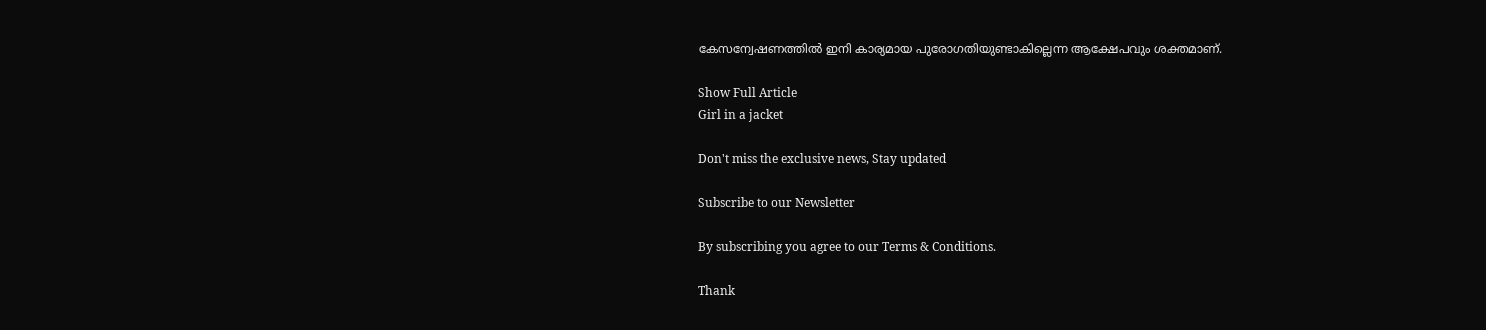കേസന്വേഷണത്തിൽ ഇനി കാര്യമായ പുരോഗതിയുണ്ടാകില്ലെന്ന ആക്ഷേപവും ശക്തമാണ്.

Show Full Article
Girl in a jacket

Don't miss the exclusive news, Stay updated

Subscribe to our Newsletter

By subscribing you agree to our Terms & Conditions.

Thank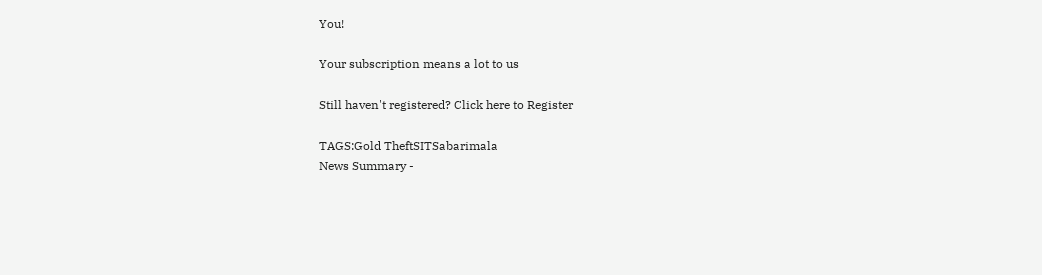You!

Your subscription means a lot to us

Still haven't registered? Click here to Register

TAGS:Gold TheftSITSabarimala
News Summary -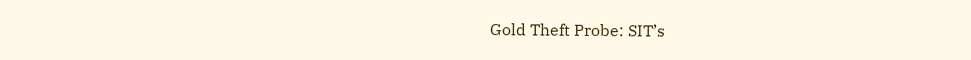Gold Theft Probe: SIT’s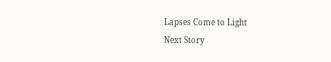Lapses Come to Light
Next Story